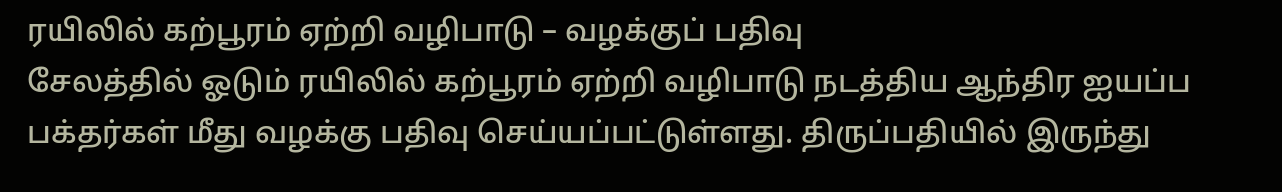ரயிலில் கற்பூரம் ஏற்றி வழிபாடு – வழக்குப் பதிவு
சேலத்தில் ஓடும் ரயிலில் கற்பூரம் ஏற்றி வழிபாடு நடத்திய ஆந்திர ஐயப்ப பக்தர்கள் மீது வழக்கு பதிவு செய்யப்பட்டுள்ளது. திருப்பதியில் இருந்து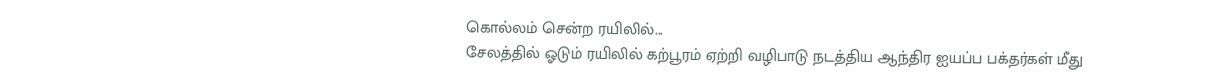கொல்லம் சென்ற ரயிலில்...
சேலத்தில் ஓடும் ரயிலில் கற்பூரம் ஏற்றி வழிபாடு நடத்திய ஆந்திர ஐயப்ப பக்தர்கள் மீது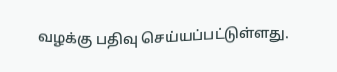வழக்கு பதிவு செய்யப்பட்டுள்ளது.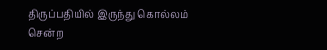திருப்பதியில் இருந்து கொல்லம் சென்ற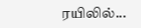ரயிலில்...